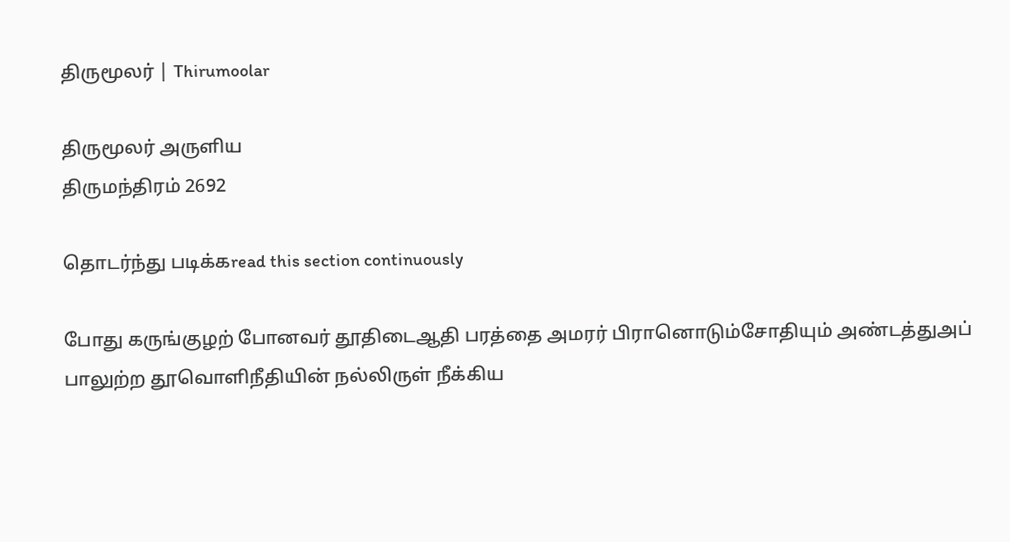திருமூலர் | Thirumoolar

திருமூலர் அருளிய
திருமந்திரம் 2692

தொடர்ந்து படிக்கread this section continuously

போது கருங்குழற் போனவர் தூதிடைஆதி பரத்தை அமரர் பிரானொடும்சோதியும் அண்டத்துஅப் பாலுற்ற தூவொளிநீதியின் நல்லிருள் நீக்கிய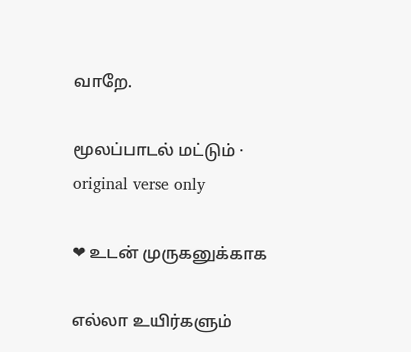வாறே.

மூலப்பாடல் மட்டும் · original verse only

❤ உடன் முருகனுக்காக

எல்லா உயிர்களும்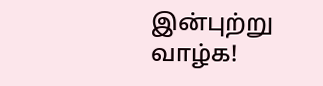இன்புற்று வாழ்க!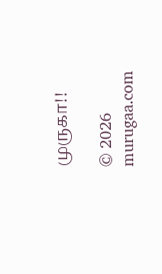முருகா!!

© 2026 murugaa.com